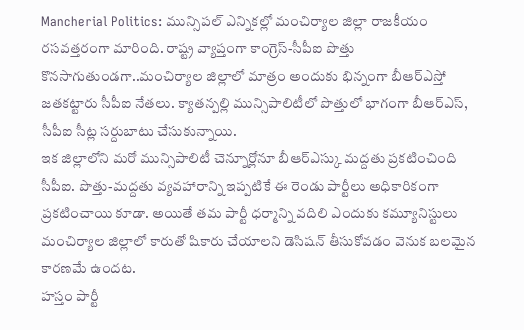Mancherial Politics: మున్సిపల్ ఎన్నికల్లో మంచిర్యాల జిల్లా రాజకీయం రసవత్తరంగా మారింది. రాష్ట్ర వ్యాప్తంగా కాంగ్రెస్-సీపీఐ పొత్తు కొనసాగుతుండగా..మంచిర్యాల జిల్లాలో మాత్రం అందుకు భిన్నంగా బీఆర్ఎస్తో జతకట్టారు సీపీఐ నేతలు. క్యాతన్పల్లి మున్సిపాలిటీలో పొత్తులో భాగంగా బీఆర్ఎస్, సీపీఐ సీట్ల సర్దుబాటు చేసుకున్నాయి.
ఇక జిల్లాలోని మరో మున్సిపాలిటీ చెన్నూర్లోనూ బీఆర్ఎస్కు మద్దతు ప్రకటించింది సీపీఐ. పొత్తు-మద్దతు వ్యవహారాన్ని ఇప్పటికే ఈ రెండు పార్టీలు అధికారికంగా ప్రకటించాయి కూడా. అయితే తమ పార్టీ ధర్మాన్ని వదిలి ఎందుకు కమ్యూనిస్టులు మంచిర్యాల జిల్లాలో కారుతో షికారు చేయాలని డెసిషన్ తీసుకోవడం వెనుక బలమైన కారణమే ఉందట.
హస్తం పార్టీ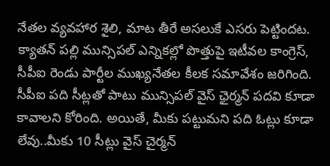నేతల వ్యవహార శైలి, మాట తీరే అసలుకే ఎసరు పెట్టిందట. క్యాతన్ పల్లి మున్సిపల్ ఎన్నికల్లో పొత్తుపై ఇటీవల కాంగ్రెస్, సీపీఐ రెండు పార్టీల ముఖ్యనేతల కీలక సమావేశం జరిగింది. సీపీఐ పది సీట్లతో పాటు మున్సిపల్ వైస్ ఛైర్మన్ పదవి కూడా కావాలని కోరింది. అయితే, మీకు పట్టుమని పది ఓట్లు కూడా లేవు..మీకు 10 సీట్లు వైస్ చైర్మన్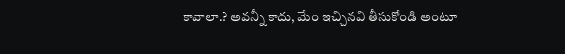కావాలా.? అవన్నీ కాదు, మేం ఇచ్చినవి తీసుకోండి అంటూ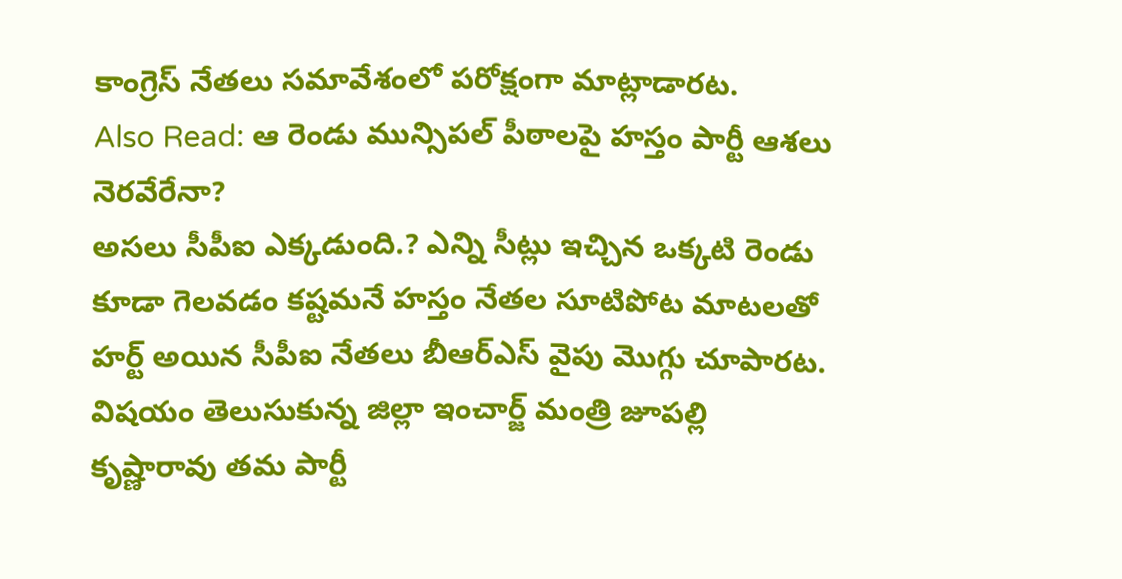కాంగ్రెస్ నేతలు సమావేశంలో పరోక్షంగా మాట్లాడారట.
Also Read: ఆ రెండు మున్సిపల్ పీఠాలపై హస్తం పార్టీ ఆశలు నెరవేరేనా?
అసలు సీపీఐ ఎక్కడుంది.? ఎన్ని సీట్లు ఇచ్చిన ఒక్కటి రెండు కూడా గెలవడం కష్టమనే హస్తం నేతల సూటిపోట మాటలతో హర్ట్ అయిన సీపీఐ నేతలు బీఆర్ఎస్ వైపు మొగ్గు చూపారట. విషయం తెలుసుకున్న జిల్లా ఇంచార్జ్ మంత్రి జూపల్లి కృష్ణారావు తమ పార్టీ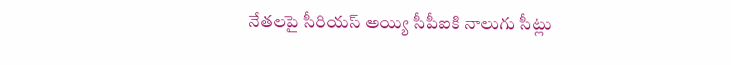నేతలపై సీరియస్ అయ్యి సీపీఐకి నాలుగు సీట్లు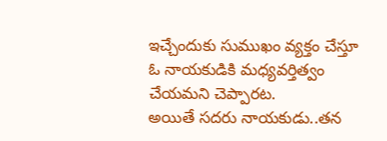ఇచ్చేందుకు సుముఖం వ్యక్తం చేస్తూ ఓ నాయకుడికి మధ్యవర్తిత్వం చేయమని చెప్పారట.
అయితే సదరు నాయకుడు..తన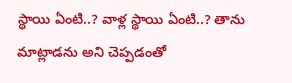స్థాయి ఏంటి..? వాళ్ల స్థాయి ఏంటి..? తాను మాట్లాడను అని చెప్పడంతో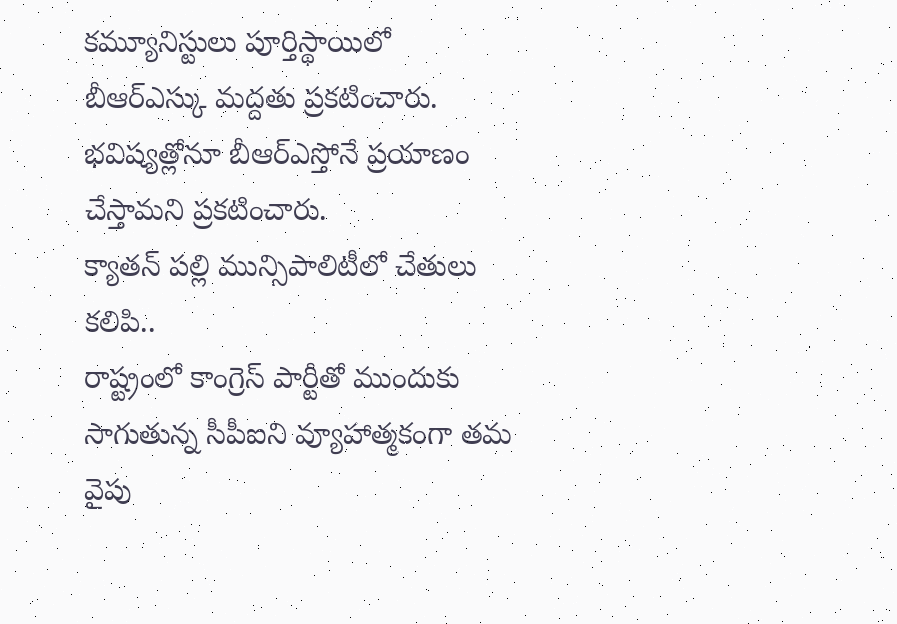కమ్యూనిస్టులు పూర్తిస్థాయిలో బీఆర్ఎస్కు మద్దతు ప్రకటించారు. భవిష్యత్లోనూ బీఆర్ఎస్తోనే ప్రయాణం చేస్తామని ప్రకటించారు.
క్యాతన్ పల్లి మున్సిపాలిటీలో చేతులు కలిపి..
రాష్ట్రంలో కాంగ్రెస్ పార్టీతో ముందుకు సాగుతున్న సీపీఐని వ్యూహాత్మకంగా తమ వైపు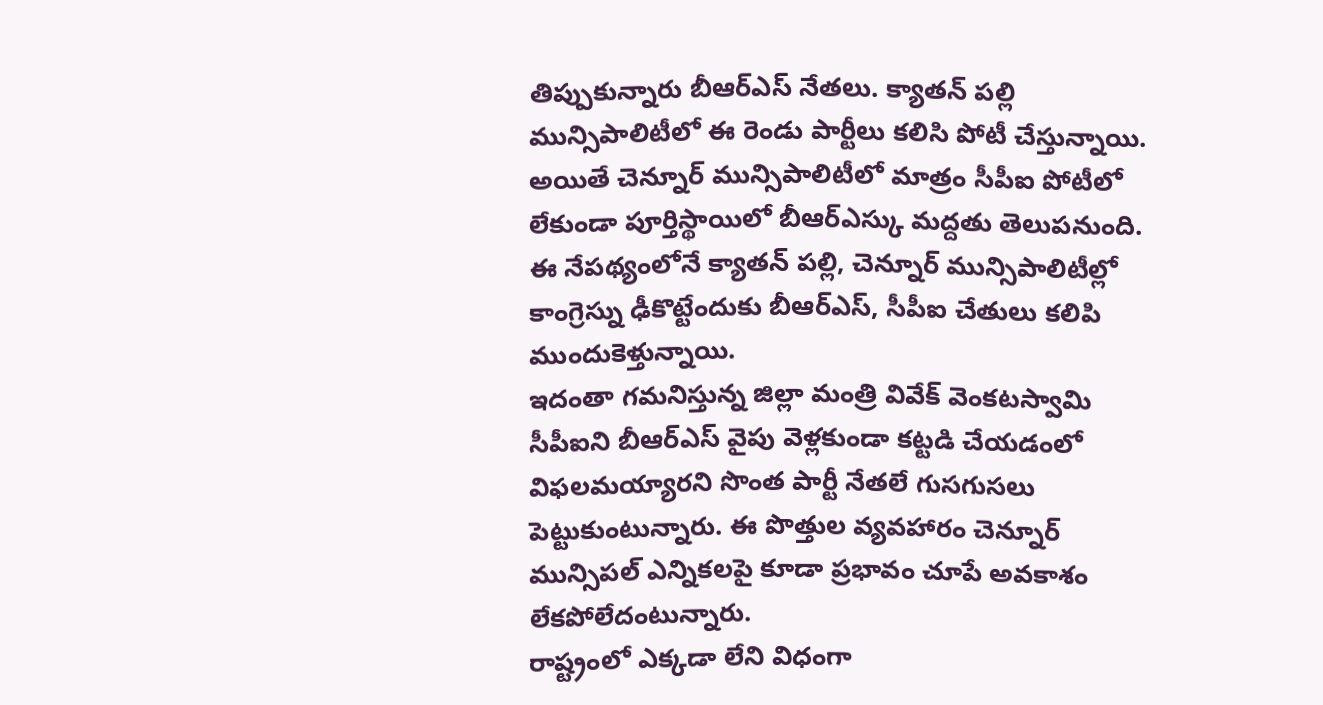తిప్పుకున్నారు బీఆర్ఎస్ నేతలు. క్యాతన్ పల్లి మున్సిపాలిటీలో ఈ రెండు పార్టీలు కలిసి పోటీ చేస్తున్నాయి. అయితే చెన్నూర్ మున్సిపాలిటీలో మాత్రం సీపీఐ పోటీలో లేకుండా పూర్తిస్థాయిలో బీఆర్ఎస్కు మద్దతు తెలుపనుంది. ఈ నేపథ్యంలోనే క్యాతన్ పల్లి, చెన్నూర్ మున్సిపాలిటీల్లో కాంగ్రెస్ను ఢీకొట్టేందుకు బీఆర్ఎస్, సీపీఐ చేతులు కలిపి ముందుకెళ్తున్నాయి.
ఇదంతా గమనిస్తున్న జిల్లా మంత్రి వివేక్ వెంకటస్వామి సీపీఐని బీఆర్ఎస్ వైపు వెళ్లకుండా కట్టడి చేయడంలో విఫలమయ్యారని సొంత పార్టీ నేతలే గుసగుసలు పెట్టుకుంటున్నారు. ఈ పొత్తుల వ్యవహారం చెన్నూర్ మున్సిపల్ ఎన్నికలపై కూడా ప్రభావం చూపే అవకాశం లేకపోలేదంటున్నారు.
రాష్ట్రంలో ఎక్కడా లేని విధంగా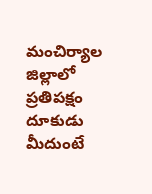మంచిర్యాల జిల్లాలో ప్రతిపక్షం దూకుడు మీదుంటే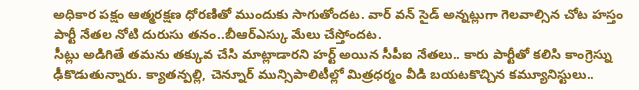అధికార పక్షం ఆత్మరక్షణ ధోరణితో ముందుకు సాగుతోందట. వార్ వన్ సైడ్ అన్నట్లుగా గెలవాల్సిన చోట హస్తం పార్టీ నేతల నోటి దురుసు తనం..బీఆర్ఎస్కు మేలు చేస్తోందట.
సీట్లు అడిగితే తమను తక్కువ చేసి మాట్లాడారని హర్ట్ అయిన సీపీఐ నేతలు.. కారు పార్టీతో కలిసి కాంగ్రెస్ను ఢీకొడుతున్నారు. క్యాతన్పల్లి, చెన్నూర్ మున్సిపాలిటీల్లో మిత్రధర్మం వీడి బయటకొచ్చిన కమ్యూనిస్టులు..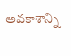అవకాశాన్ని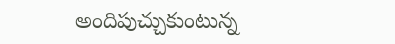అందిపుచ్చుకుంటున్న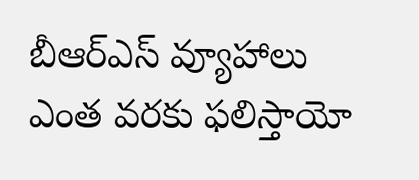బీఆర్ఎస్ వ్యూహాలు ఎంత వరకు ఫలిస్తాయో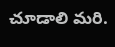చూడాలి మరి.